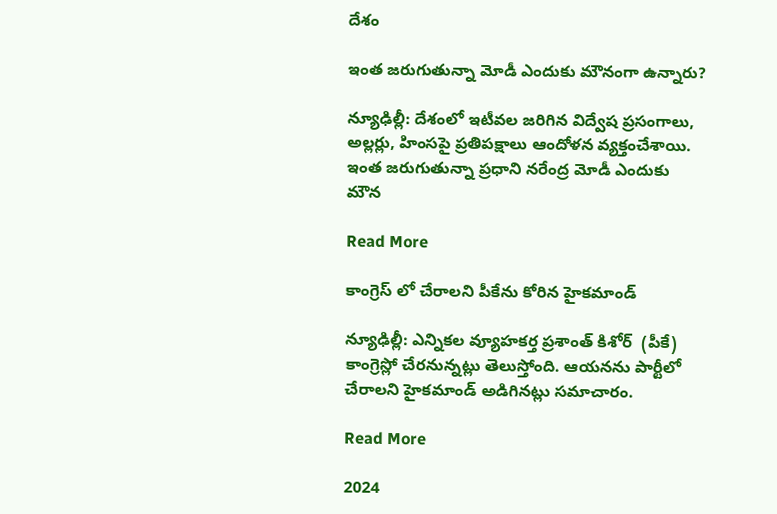దేశం

ఇంత జరుగుతున్నా మోడీ ఎందుకు మౌనంగా ఉన్నారు?

న్యూఢిల్లీ: దేశంలో ఇటీవల జరిగిన విద్వేష ప్రసంగాలు, అల్లర్లు, హింసపై ప్రతిపక్షాలు ఆందోళన వ్యక్తంచేశాయి. ఇంత జరుగుతున్నా ప్రధాని నరేంద్ర మోడీ ఎందుకు మౌన

Read More

కాంగ్రెస్ లో చేరాలని పీకేను కోరిన హైకమాండ్

న్యూఢిల్లీ: ఎన్నికల వ్యూహకర్త ప్రశాంత్ కిశోర్  (పీకే) కాంగ్రెస్లో చేరనున్నట్లు తెలుస్తోంది. ఆయనను పార్టీలో చేరాలని హైకమాండ్ అడిగినట్లు సమాచారం.

Read More

2024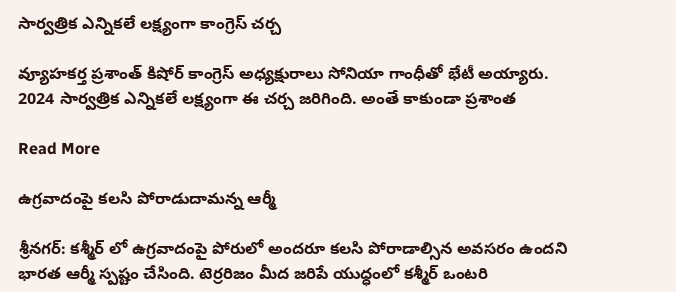సార్వత్రిక ఎన్నికలే లక్ష్యంగా కాంగ్రెస్ చర్చ

వ్యూహకర్త ప్రశాంత్ కిషోర్ కాంగ్రెస్ అధ్యక్షురాలు సోనియా గాంధీతో భేటీ అయ్యారు. 2024 సార్వత్రిక ఎన్నికలే లక్ష్యంగా ఈ చర్చ జరిగింది. అంతే కాకుండా ప్రశాంత

Read More

ఉగ్రవాదంపై కలసి పోరాడుదామన్న ఆర్మీ

శ్రీనగర్: కశ్మీర్ లో ఉగ్రవాదంపై పోరులో అందరూ కలసి పోరాడాల్సిన అవసరం ఉందని భారత ఆర్మీ స్పష్టం చేసింది. టెర్రరిజం మీద జరిపే యుధ్ధంలో కశ్మీర్ ఒంటరి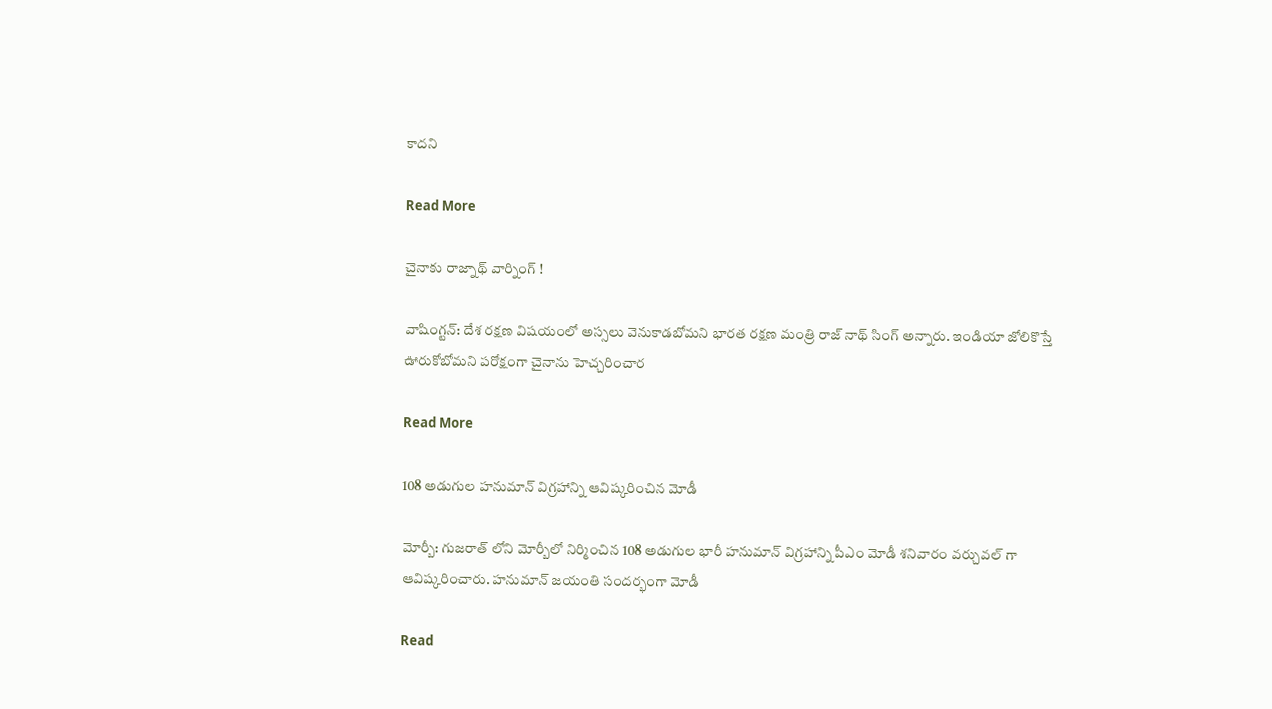కాదని

Read More

చైనాకు రాజ్నాథ్ వార్నింగ్ !

వాషింగ్టన్: దేశ రక్షణ విషయంలో అస్సలు వెనుకాడబోమని భారత రక్షణ మంత్రి రాజ్ నాథ్ సింగ్ అన్నారు. ఇండియా జోలికొస్తే ఊరుకోబోమని పరోక్షంగా చైనాను హెచ్చరించార

Read More

108 అడుగుల హనుమాన్ విగ్రహాన్ని ఆవిష్కరించిన మోడీ

మోర్బీ: గుజరాత్ లోని మోర్బీలో నిర్మించిన 108 అడుగుల భారీ హనుమాన్ విగ్రహాన్ని పీఎం మోడీ శనివారం వర్చువల్ గా ఆవిష్కరించారు. హనుమాన్ జయంతి సందర్భంగా మోడీ

Read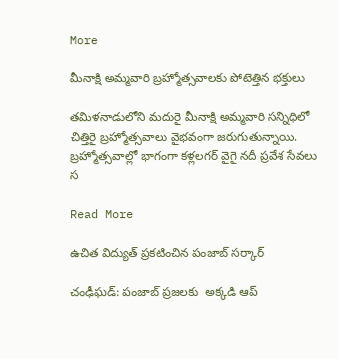More

మీనాక్షి అమ్మవారి బ్రహ్మోత్సవాలకు పోటెత్తిన భక్తులు

తమిళనాడులోని మదురై మీనాక్షి అమ్మవారి సన్నిధిలో చిత్తిరై బ్రహ్మోత్సవాలు వైభవంగా జరుగుతున్నాయి. బ్రహ్మోత్సవాల్లో భాగంగా కళ్లలగర్ వైగై నదీ ప్రవేశ సేవలు స

Read More

ఉచిత విద్యుత్ ప్రకటించిన పంజాబ్ సర్కార్

చంఢీఘడ్: పంజాబ్ ప్రజలకు  అక్కడి ఆప్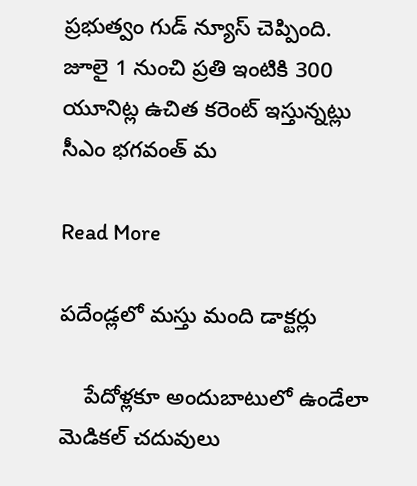ప్రభుత్వం గుడ్ న్యూస్ చెప్పింది. జూలై 1 నుంచి ప్రతి ఇంటికి 300 యూనిట్ల ఉచిత కరెంట్ ఇస్తున్నట్లు సీఎం భగవంత్ మ

Read More

పదేండ్లలో మస్తు మంది డాక్టర్లు

    పేదోళ్లకూ అందుబాటులో ఉండేలా మెడికల్ చదువులు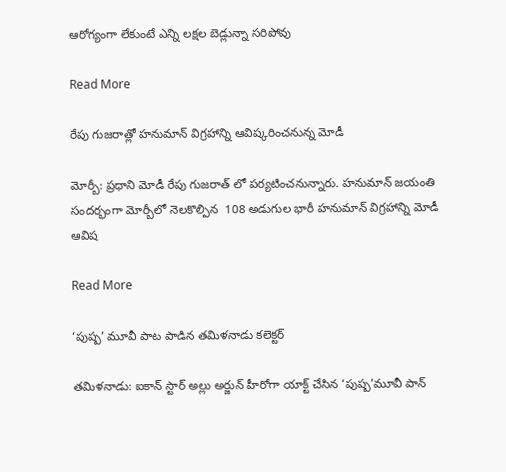ఆరోగ్యంగా లేకుంటే ఎన్ని లక్షల బెడ్లున్నా సరిపోవు

Read More

రేపు గుజరాత్లో హనుమాన్ విగ్రహాన్ని ఆవిష్కరించనున్న మోడీ

మోర్బీ: ప్రధాని మోడీ రేపు గుజరాత్ లో పర్యటించనున్నారు. హనుమాన్ జయంతి సందర్భంగా మోర్బీలో నెలకొల్పిన  108 అడుగుల భారీ హనుమాన్ విగ్రహాన్ని మోడీ ఆవిష

Read More

‘పుష్ప’ మూవీ పాట పాడిన తమిళనాడు కలెక్టర్

తమిళనాడు: ఐకాన్ స్టార్ అల్లు అర్జున్ హీరోగా యాక్ట్ చేసిన ‘పుష్ప’మూవీ పాన్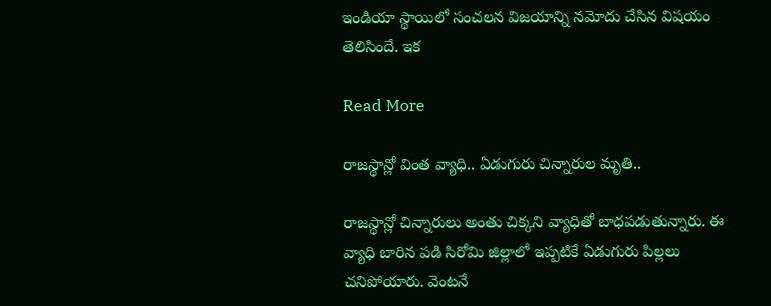ఇండియా స్థాయిలో సంచలన విజయాన్ని నమోదు చేసిన విషయం తెలిసిందే. ఇక

Read More

రాజస్థాన్లో వింత వ్యాధి.. ఏడుగురు చిన్నారుల మృతి..

రాజస్థాన్లో చిన్నారులు అంతు చిక్కని వ్యాధితో బాధపడుతున్నారు. ఈ వ్యాధి బారిన పడి సిరోమి జిల్లాలో ఇప్పటికే ఏడుగురు పిల్లలు చనిపోయారు. వెంటనే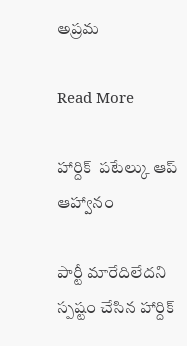అప్రమ

Read More

హార్దిక్  పటేల్కు ఆప్ ఆహ్వానం

పార్టీ మారేదిలేదని స్పష్టం చేసిన హార్దిక్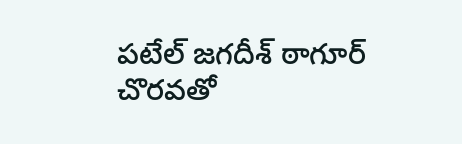పటేల్ జగదీశ్ ఠాగూర్ చొరవతో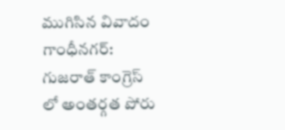ముగిసిన వివాదం గాంధీనగర్: గుజరాత్ కాంగ్రెస్ లో అంతర్గత పోరు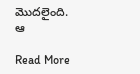మొదలైంది. ఆ

Read More